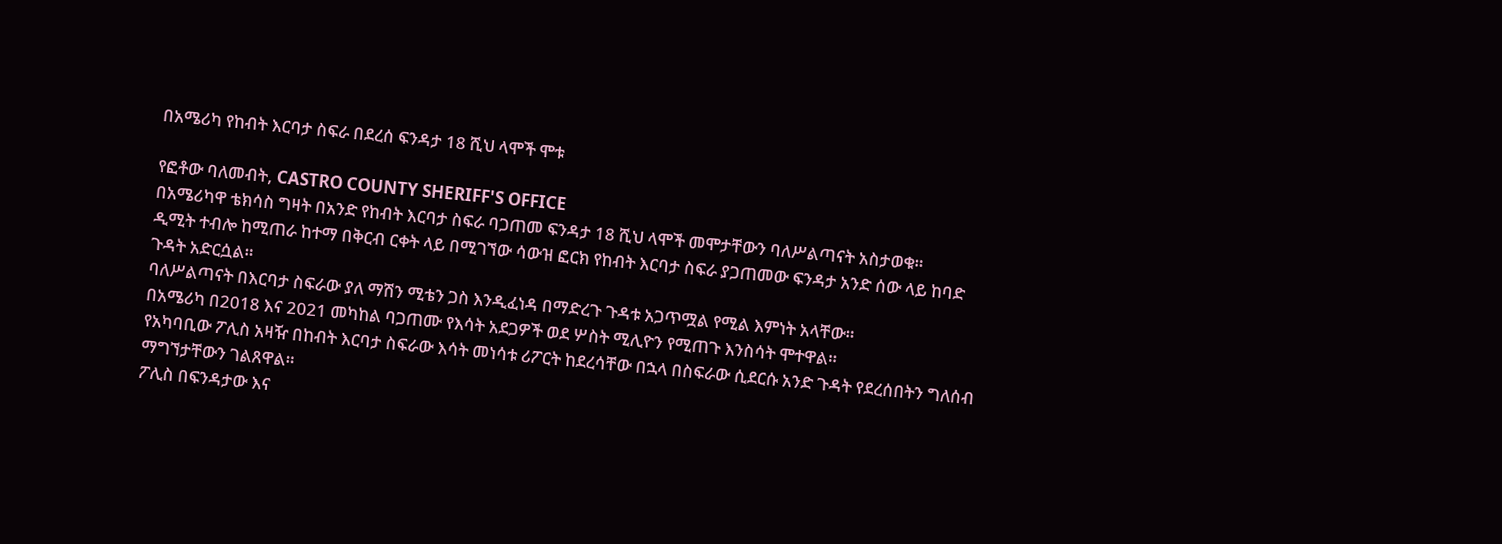በአሜሪካ የከብት እርባታ ስፍራ በደረሰ ፍንዳታ 18 ሺህ ላሞች ሞቱ

የፎቶው ባለመብት, CASTRO COUNTY SHERIFF'S OFFICE
በአሜሪካዋ ቴክሳስ ግዛት በአንድ የከብት እርባታ ስፍራ ባጋጠመ ፍንዳታ 18 ሺህ ላሞች መሞታቸውን ባለሥልጣናት አስታወቁ።
ዲሚት ተብሎ ከሚጠራ ከተማ በቅርብ ርቀት ላይ በሚገኘው ሳውዝ ፎርክ የከብት እርባታ ስፍራ ያጋጠመው ፍንዳታ አንድ ሰው ላይ ከባድ ጉዳት አድርሷል።
ባለሥልጣናት በእርባታ ስፍራው ያለ ማሽን ሚቴን ጋስ እንዲፈነዳ በማድረጉ ጉዳቱ አጋጥሟል የሚል እምነት አላቸው።
በአሜሪካ በ2018 እና 2021 መካከል ባጋጠሙ የእሳት አደጋዎች ወደ ሦስት ሚሊዮን የሚጠጉ እንስሳት ሞተዋል።
የአካባቢው ፖሊስ አዛዥ በከብት እርባታ ስፍራው እሳት መነሳቱ ሪፖርት ከደረሳቸው በኋላ በስፍራው ሲደርሱ አንድ ጉዳት የደረሰበትን ግለሰብ ማግኘታቸውን ገልጸዋል።
ፖሊስ በፍንዳታው እና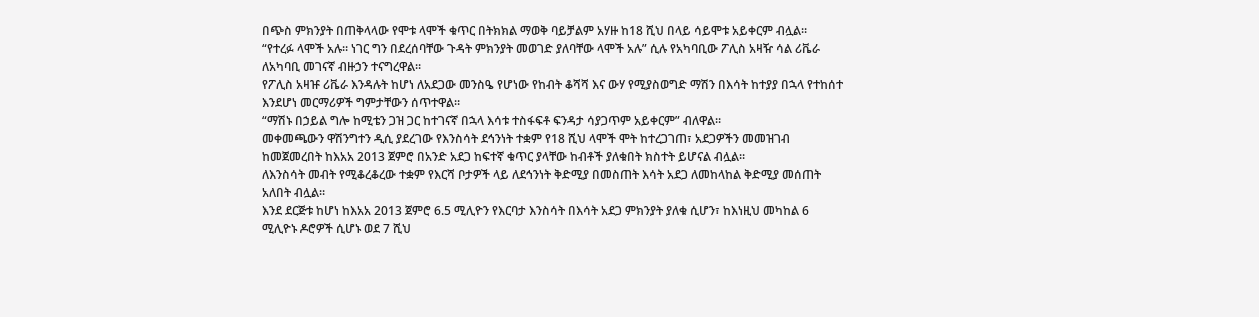በጭስ ምክንያት በጠቅላላው የሞቱ ላሞች ቁጥር በትክክል ማወቅ ባይቻልም አሃዙ ከ18 ሺህ በላይ ሳይሞቱ አይቀርም ብሏል።
“የተረፉ ላሞች አሉ። ነገር ግን በደረሰባቸው ጉዳት ምክንያት መወገድ ያለባቸው ላሞች አሉ” ሲሉ የአካባቢው ፖሊስ አዛዥ ሳል ሪቬራ ለአካባቢ መገናኛ ብዙኃን ተናግረዋል።
የፖሊስ አዛዡ ሪቬራ እንዳሉት ከሆነ ለአደጋው መንስዔ የሆነው የከብት ቆሻሻ እና ውሃ የሚያስወግድ ማሽን በእሳት ከተያያ በኋላ የተከሰተ እንደሆነ መርማሪዎች ግምታቸውን ሰጥተዋል።
“ማሽኑ በኃይል ግሎ ከሚቴን ጋዝ ጋር ከተገናኛ በኋላ እሳቱ ተስፋፍቶ ፍንዳታ ሳያጋጥም አይቀርም” ብለዋል።
መቀመጫውን ዋሽንግተን ዲሲ ያደረገው የእንስሳት ደኅንነት ተቋም የ18 ሺህ ላሞች ሞት ከተረጋገጠ፣ አደጋዎችን መመዝገብ ከመጀመረበት ከእአአ 2013 ጀምሮ በአንድ አደጋ ከፍተኛ ቁጥር ያላቸው ከብቶች ያለቁበት ክስተት ይሆናል ብሏል።
ለእንስሳት መብት የሚቆረቆረው ተቋም የእርሻ ቦታዎች ላይ ለደኅንነት ቅድሚያ በመስጠት እሳት አደጋ ለመከላከል ቅድሚያ መሰጠት አለበት ብሏል።
እንደ ደርጅቱ ከሆነ ከእአአ 2013 ጀምሮ 6.5 ሚሊዮን የእርባታ እንስሳት በእሳት አደጋ ምክንያት ያለቁ ሲሆን፣ ከእነዚህ መካከል 6 ሚሊዮኑ ዶሮዎች ሲሆኑ ወደ 7 ሺህ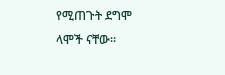የሚጠጉት ደግሞ ላሞች ናቸው።